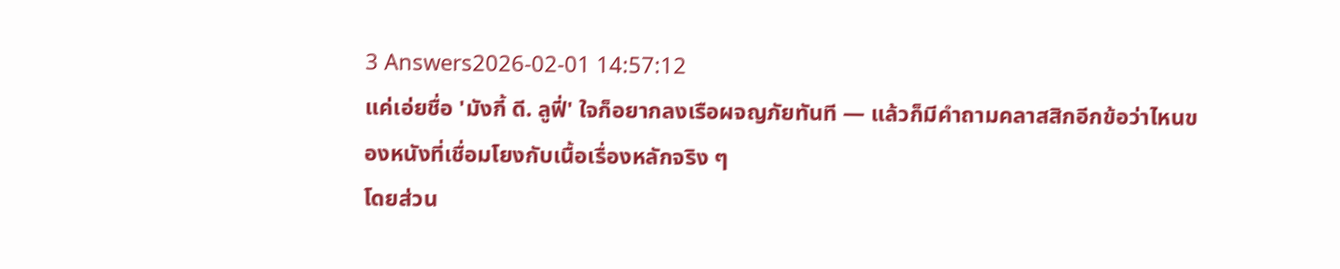3 Answers2026-02-01 14:57:12
แค่เอ่ยชื่อ 'มังกี้ ดี. ลูฟี่' ใจก็อยากลงเรือผจญภัยทันที — แล้วก็มีคำถามคลาสสิกอีกข้อว่าไหนของหนังที่เชื่อมโยงกับเนื้อเรื่องหลักจริง ๆ
โดยส่วน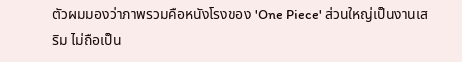ตัวผมมองว่าภาพรวมคือหนังโรงของ 'One Piece' ส่วนใหญ่เป็นงานเสริม ไม่ถือเป็น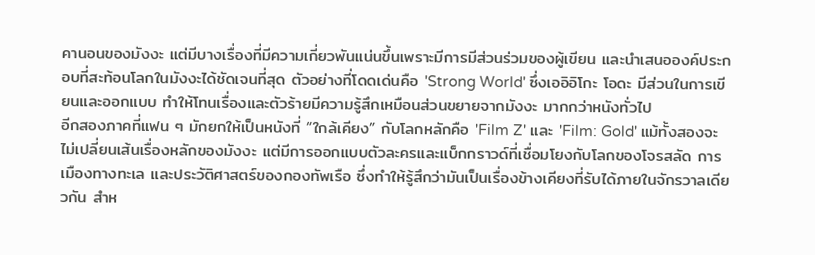คานอนของมังงะ แต่มีบางเรื่องที่มีความเกี่ยวพันแน่นขึ้นเพราะมีการมีส่วนร่วมของผู้เขียน และนำเสนอองค์ประกอบที่สะท้อนโลกในมังงะได้ชัดเจนที่สุด ตัวอย่างที่โดดเด่นคือ 'Strong World' ซึ่งเออิอิโกะ โอดะ มีส่วนในการเขียนและออกแบบ ทำให้โทนเรื่องและตัวร้ายมีความรู้สึกเหมือนส่วนขยายจากมังงะ มากกว่าหนังทั่วไป
อีกสองภาคที่แฟน ๆ มักยกให้เป็นหนังที่ “ใกล้เคียง” กับโลกหลักคือ 'Film Z' และ 'Film: Gold' แม้ทั้งสองจะไม่เปลี่ยนเส้นเรื่องหลักของมังงะ แต่มีการออกแบบตัวละครและแบ็กกราวด์ที่เชื่อมโยงกับโลกของโจรสลัด การเมืองทางทะเล และประวัติศาสตร์ของกองทัพเรือ ซึ่งทำให้รู้สึกว่ามันเป็นเรื่องข้างเคียงที่รับได้ภายในจักรวาลเดียวกัน สำห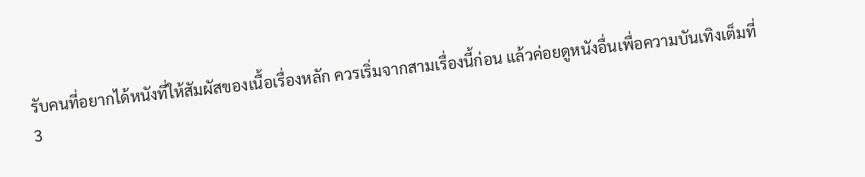รับคนที่อยากได้หนังที่ให้สัมผัสของเนื้อเรื่องหลัก ควรเริ่มจากสามเรื่องนี้ก่อน แล้วค่อยดูหนังอื่นเพื่อความบันเทิงเต็มที่
3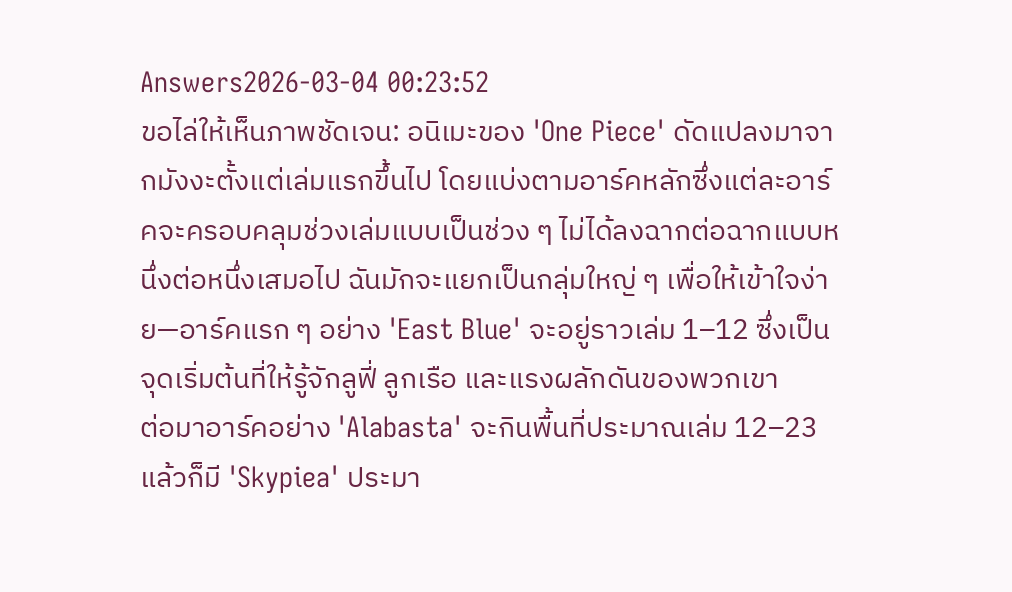Answers2026-03-04 00:23:52
ขอไล่ให้เห็นภาพชัดเจน: อนิเมะของ 'One Piece' ดัดแปลงมาจากมังงะตั้งแต่เล่มแรกขึ้นไป โดยแบ่งตามอาร์คหลักซึ่งแต่ละอาร์คจะครอบคลุมช่วงเล่มแบบเป็นช่วง ๆ ไม่ได้ลงฉากต่อฉากแบบหนึ่งต่อหนึ่งเสมอไป ฉันมักจะแยกเป็นกลุ่มใหญ่ ๆ เพื่อให้เข้าใจง่าย—อาร์คแรก ๆ อย่าง 'East Blue' จะอยู่ราวเล่ม 1–12 ซึ่งเป็นจุดเริ่มต้นที่ให้รู้จักลูฟี่ ลูกเรือ และแรงผลักดันของพวกเขา
ต่อมาอาร์คอย่าง 'Alabasta' จะกินพื้นที่ประมาณเล่ม 12–23 แล้วก็มี 'Skypiea' ประมา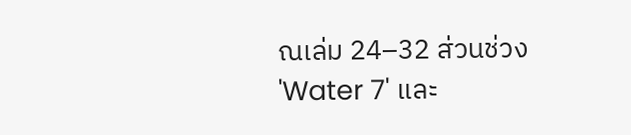ณเล่ม 24–32 ส่วนช่วง 'Water 7' และ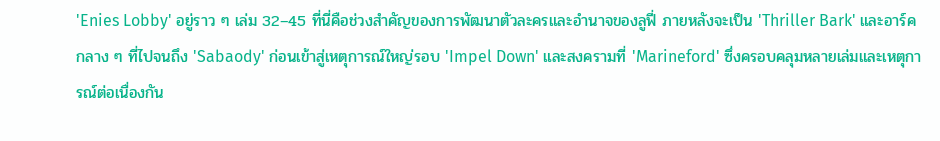'Enies Lobby' อยู่ราว ๆ เล่ม 32–45 ที่นี่คือช่วงสำคัญของการพัฒนาตัวละครและอำนาจของลูฟี่ ภายหลังจะเป็น 'Thriller Bark' และอาร์คกลาง ๆ ที่ไปจนถึง 'Sabaody' ก่อนเข้าสู่เหตุการณ์ใหญ่รอบ 'Impel Down' และสงครามที่ 'Marineford' ซึ่งครอบคลุมหลายเล่มและเหตุการณ์ต่อเนื่องกัน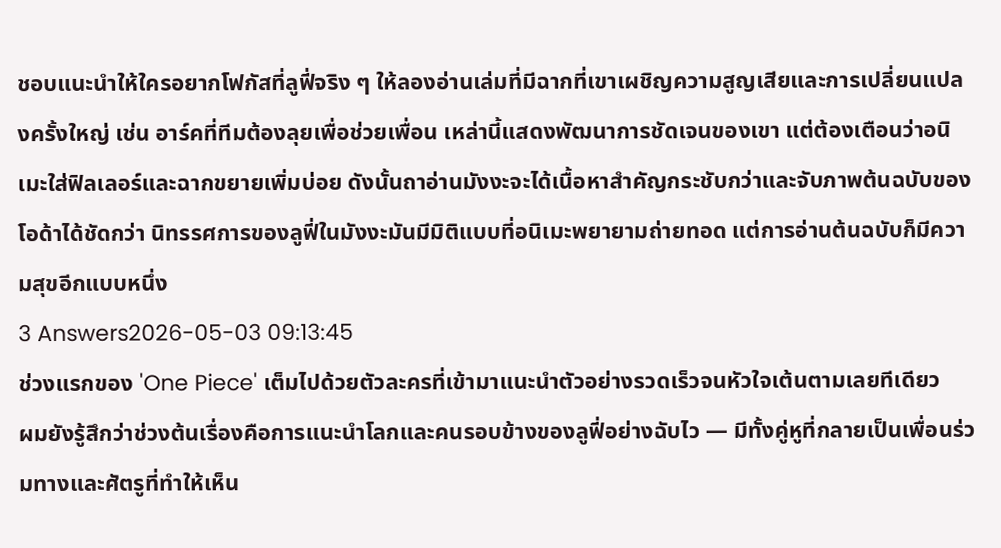ชอบแนะนำให้ใครอยากโฟกัสที่ลูฟี่จริง ๆ ให้ลองอ่านเล่มที่มีฉากที่เขาเผชิญความสูญเสียและการเปลี่ยนแปลงครั้งใหญ่ เช่น อาร์คที่ทีมต้องลุยเพื่อช่วยเพื่อน เหล่านี้แสดงพัฒนาการชัดเจนของเขา แต่ต้องเตือนว่าอนิเมะใส่ฟิลเลอร์และฉากขยายเพิ่มบ่อย ดังนั้นถาอ่านมังงะจะได้เนื้อหาสำคัญกระชับกว่าและจับภาพต้นฉบับของโอด้าได้ชัดกว่า นิทรรศการของลูฟี่ในมังงะมันมีมิติแบบที่อนิเมะพยายามถ่ายทอด แต่การอ่านต้นฉบับก็มีความสุขอีกแบบหนึ่ง
3 Answers2026-05-03 09:13:45
ช่วงแรกของ 'One Piece' เต็มไปด้วยตัวละครที่เข้ามาแนะนำตัวอย่างรวดเร็วจนหัวใจเต้นตามเลยทีเดียว
ผมยังรู้สึกว่าช่วงต้นเรื่องคือการแนะนำโลกและคนรอบข้างของลูฟี่อย่างฉับไว — มีทั้งคู่หูที่กลายเป็นเพื่อนร่วมทางและศัตรูที่ทำให้เห็น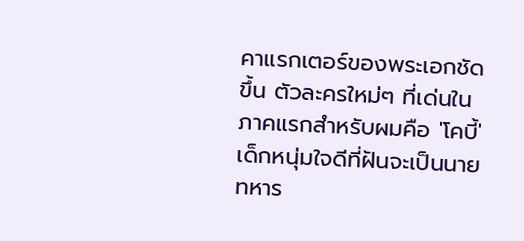คาแรกเตอร์ของพระเอกชัดขึ้น ตัวละครใหม่ๆ ที่เด่นในภาคแรกสำหรับผมคือ 'โคบี้' เด็กหนุ่มใจดีที่ฝันจะเป็นนายทหาร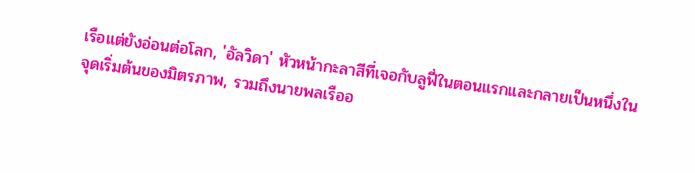เรือแต่ยังอ่อนต่อโลก, 'อัลวิดา' หัวหน้ากะลาสีที่เจอกับลูฟี่ในตอนแรกและกลายเป็นหนึ่งในจุดเริ่มต้นของมิตรภาพ, รวมถึงนายพลเรืออ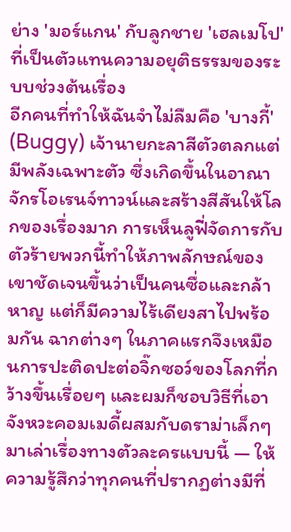ย่าง 'มอร์แกน' กับลูกชาย 'เฮลเมโป' ที่เป็นตัวแทนความอยุติธรรมของระบบช่วงต้นเรื่อง
อีกคนที่ทำให้ฉันจำไม่ลืมคือ 'บางกี้' (Buggy) เจ้านายกะลาสีตัวตลกแต่มีพลังเฉพาะตัว ซึ่งเกิดขึ้นในอาณาจักรโอเรนจ์ทาวน์และสร้างสีสันให้โลกของเรื่องมาก การเห็นลูฟี่จัดการกับตัวร้ายพวกนี้ทำให้ภาพลักษณ์ของเขาชัดเจนขึ้นว่าเป็นคนซื่อและกล้าหาญ แต่ก็มีความไร้เดียงสาไปพร้อมกัน ฉากต่างๆ ในภาคแรกจึงเหมือนการปะติดปะต่อจิ๊กซอว์ของโลกที่กว้างขึ้นเรื่อยๆ และผมก็ชอบวิธีที่เอาจังหวะคอมเมดี้ผสมกับดราม่าเล็กๆ มาเล่าเรื่องทางตัวละครแบบนี้ — ให้ความรู้สึกว่าทุกคนที่ปรากฏต่างมีที่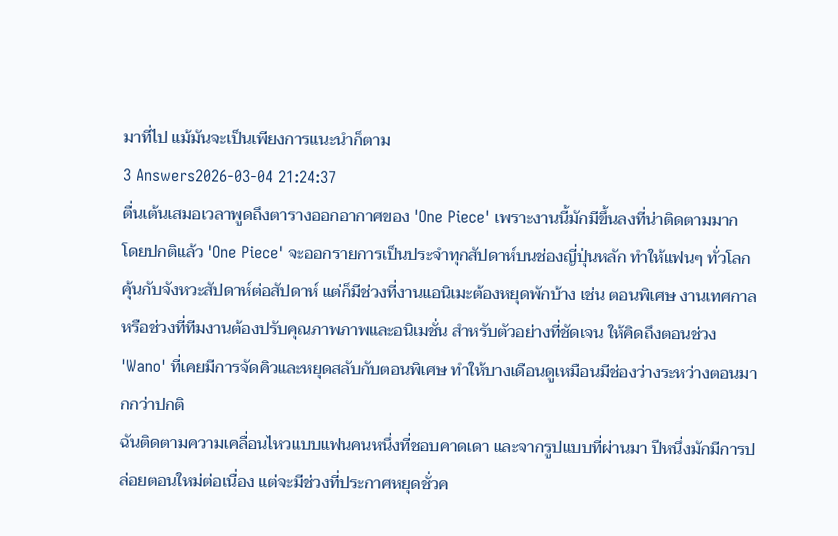มาที่ไป แม้มันจะเป็นเพียงการแนะนำก็ตาม
3 Answers2026-03-04 21:24:37
ตื่นเต้นเสมอเวลาพูดถึงตารางออกอากาศของ 'One Piece' เพราะงานนี้มักมีขึ้นลงที่น่าติดตามมาก
โดยปกติแล้ว 'One Piece' จะออกรายการเป็นประจำทุกสัปดาห์บนช่องญี่ปุ่นหลัก ทำให้แฟนๆ ทั่วโลกคุ้นกับจังหวะสัปดาห์ต่อสัปดาห์ แต่ก็มีช่วงที่งานแอนิเมะต้องหยุดพักบ้าง เช่น ตอนพิเศษ งานเทศกาลหรือช่วงที่ทีมงานต้องปรับคุณภาพภาพและอนิเมชั่น สำหรับตัวอย่างที่ชัดเจน ให้คิดถึงตอนช่วง 'Wano' ที่เคยมีการจัดคิวและหยุดสลับกับตอนพิเศษ ทำให้บางเดือนดูเหมือนมีช่องว่างระหว่างตอนมากกว่าปกติ
ฉันติดตามความเคลื่อนไหวแบบแฟนคนหนึ่งที่ชอบคาดเดา และจากรูปแบบที่ผ่านมา ปีหนึ่งมักมีการปล่อยตอนใหม่ต่อเนื่อง แต่จะมีช่วงที่ประกาศหยุดชั่วค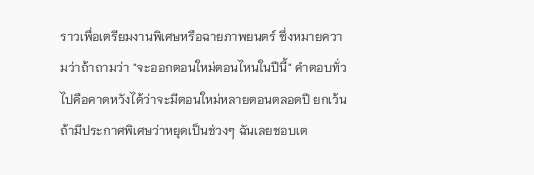ราวเพื่อเตรียมงานพิเศษหรือฉายภาพยนตร์ ซึ่งหมายความว่าถ้าถามว่า "จะออกตอนใหม่ตอนไหนในปีนี้" คำตอบทั่วไปคือคาดหวังได้ว่าจะมีตอนใหม่หลายตอนตลอดปี ยกเว้นถ้ามีประกาศพิเศษว่าหยุดเป็นช่วงๆ ฉันเลยชอบเต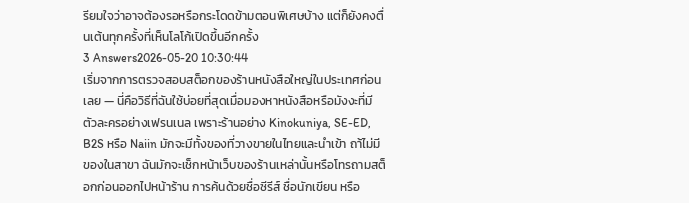รียมใจว่าอาจต้องรอหรือกระโดดข้ามตอนพิเศษบ้าง แต่ก็ยังคงตื่นเต้นทุกครั้งที่เห็นโลโก้เปิดขึ้นอีกครั้ง
3 Answers2026-05-20 10:30:44
เริ่มจากการตรวจสอบสต็อกของร้านหนังสือใหญ่ในประเทศก่อนเลย — นี่คือวิธีที่ฉันใช้บ่อยที่สุดเมื่อมองหาหนังสือหรือมังงะที่มีตัวละครอย่างเฟรนเนล เพราะร้านอย่าง Kinokuniya, SE-ED, B2S หรือ Naiin มักจะมีทั้งของที่วางขายในไทยและนำเข้า ถา้ไม่มีของในสาขา ฉันมักจะเช็กหน้าเว็บของร้านเหล่านั้นหรือโทรถามสต็อกก่อนออกไปหน้าร้าน การค้นด้วยชื่อซีรีส์ ชื่อนักเขียน หรือ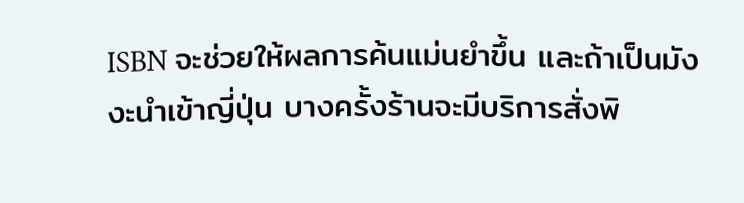ISBN จะช่วยให้ผลการค้นแม่นยำขึ้น และถ้าเป็นมังงะนำเข้าญี่ปุ่น บางครั้งร้านจะมีบริการสั่งพิ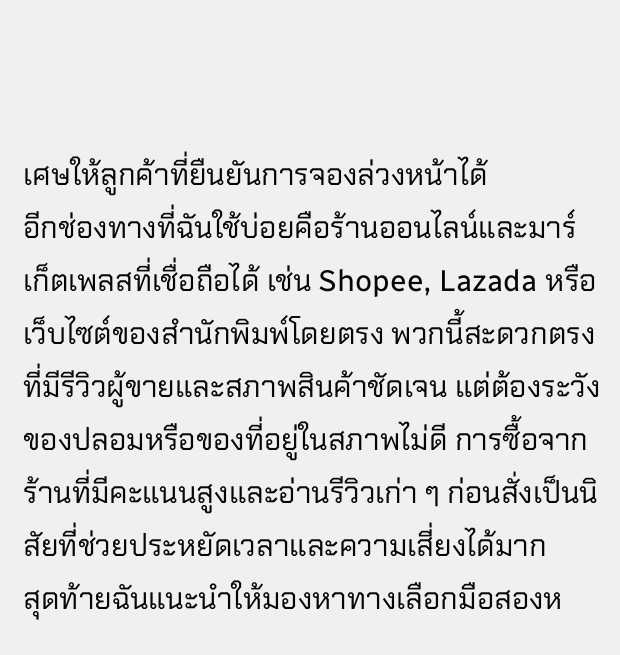เศษให้ลูกค้าที่ยืนยันการจองล่วงหน้าได้
อีกช่องทางที่ฉันใช้บ่อยคือร้านออนไลน์และมาร์เก็ตเพลสที่เชื่อถือได้ เช่น Shopee, Lazada หรือเว็บไซต์ของสำนักพิมพ์โดยตรง พวกนี้สะดวกตรงที่มีรีวิวผู้ขายและสภาพสินค้าชัดเจน แต่ต้องระวังของปลอมหรือของที่อยู่ในสภาพไม่ดี การซื้อจากร้านที่มีคะแนนสูงและอ่านรีวิวเก่า ๆ ก่อนสั่งเป็นนิสัยที่ช่วยประหยัดเวลาและความเสี่ยงได้มาก
สุดท้ายฉันแนะนำให้มองหาทางเลือกมือสองห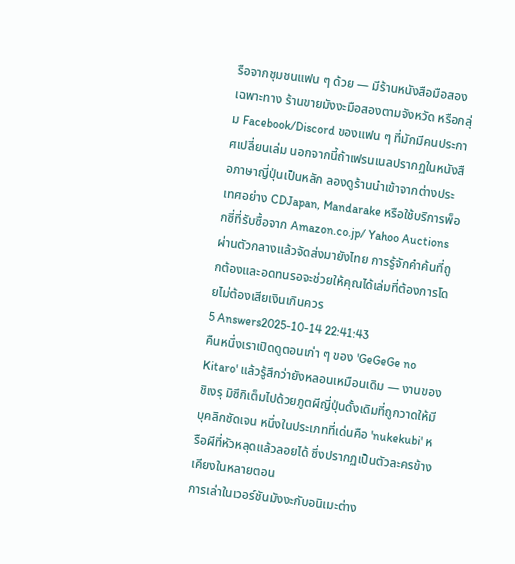รือจากชุมชนแฟน ๆ ด้วย — มีร้านหนังสือมือสองเฉพาะทาง ร้านขายมังงะมือสองตามจังหวัด หรือกลุ่ม Facebook/Discord ของแฟน ๆ ที่มักมีคนประกาศเปลี่ยนเล่ม นอกจากนี้ถ้าเฟรนเนลปรากฏในหนังสือภาษาญี่ปุ่นเป็นหลัก ลองดูร้านนำเข้าจากต่างประเทศอย่าง CDJapan, Mandarake หรือใช้บริการพ็อกซี่ที่รับซื้อจาก Amazon.co.jp/ Yahoo Auctions ผ่านตัวกลางแล้วจัดส่งมายังไทย การรู้จักคำค้นที่ถูกต้องและอดทนรอจะช่วยให้คุณได้เล่มที่ต้องการโดยไม่ต้องเสียเงินเกินควร
5 Answers2025-10-14 22:41:43
คืนหนึ่งเราเปิดดูตอนเก่า ๆ ของ 'GeGeGe no Kitaro' แล้วรู้สึกว่ายังหลอนเหมือนเดิม — งานของชิเงรุ มิซึกิเต็มไปด้วยภูตผีญี่ปุ่นดั้งเดิมที่ถูกวาดให้มีบุคลิกชัดเจน หนึ่งในประเภทที่เด่นคือ 'nukekubi' หรือผีที่หัวหลุดแล้วลอยได้ ซึ่งปรากฏเป็นตัวละครข้างเคียงในหลายตอน
การเล่าในเวอร์ชันมังงะกับอนิเมะต่าง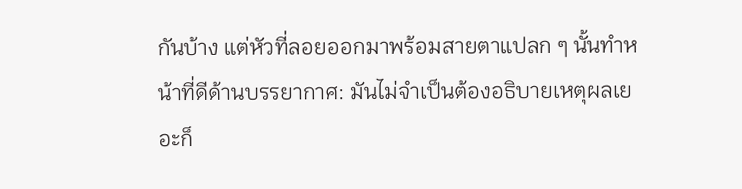กันบ้าง แต่หัวที่ลอยออกมาพร้อมสายตาแปลก ๆ นั้นทำหน้าที่ดีด้านบรรยากาศ: มันไม่จำเป็นต้องอธิบายเหตุผลเยอะก็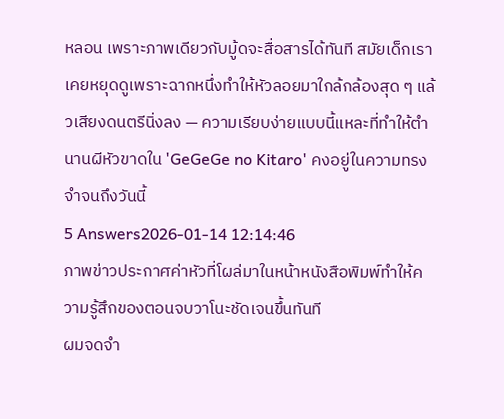หลอน เพราะภาพเดียวกับมู้ดจะสื่อสารได้ทันที สมัยเด็กเราเคยหยุดดูเพราะฉากหนึ่งทำให้หัวลอยมาใกล้กล้องสุด ๆ แล้วเสียงดนตรีนิ่งลง — ความเรียบง่ายแบบนี้แหละที่ทำให้ตำนานผีหัวขาดใน 'GeGeGe no Kitaro' คงอยู่ในความทรงจำจนถึงวันนี้
5 Answers2026-01-14 12:14:46
ภาพข่าวประกาศค่าหัวที่โผล่มาในหน้าหนังสือพิมพ์ทำให้ความรู้สึกของตอนจบวาโนะชัดเจนขึ้นทันที
ผมจดจำ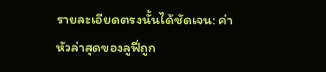รายละเอียดตรงนั้นได้ชัดเจน: ค่าหัวล่าสุดของลูฟี่ถูก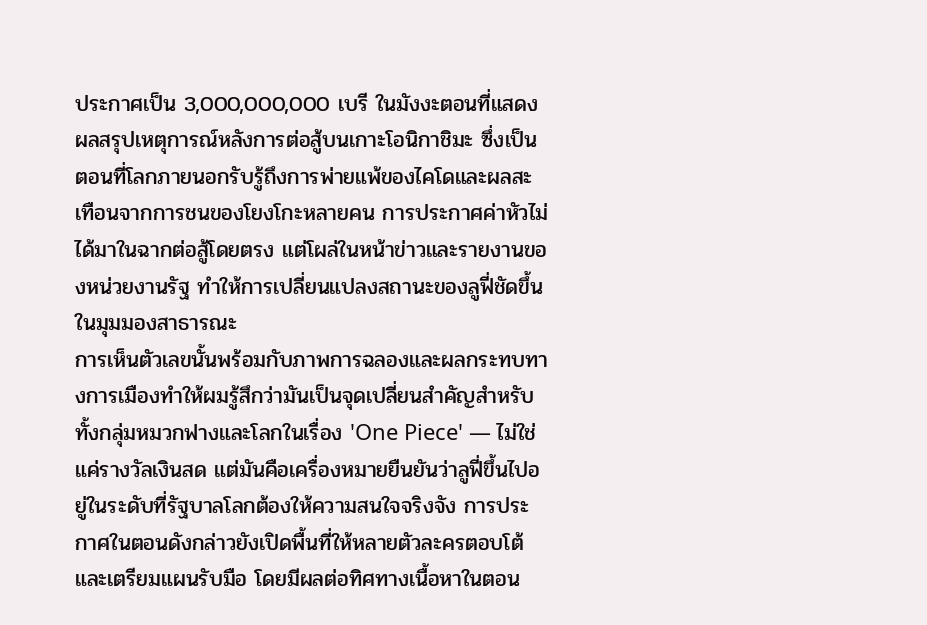ประกาศเป็น 3,000,000,000 เบรี ในมังงะตอนที่แสดงผลสรุปเหตุการณ์หลังการต่อสู้บนเกาะโอนิกาชิมะ ซึ่งเป็นตอนที่โลกภายนอกรับรู้ถึงการพ่ายแพ้ของไคโดและผลสะเทือนจากการชนของโยงโกะหลายคน การประกาศค่าหัวไม่ได้มาในฉากต่อสู้โดยตรง แต่โผล่ในหน้าข่าวและรายงานของหน่วยงานรัฐ ทำให้การเปลี่ยนแปลงสถานะของลูฟี่ชัดขึ้นในมุมมองสาธารณะ
การเห็นตัวเลขนั้นพร้อมกับภาพการฉลองและผลกระทบทางการเมืองทำให้ผมรู้สึกว่ามันเป็นจุดเปลี่ยนสำคัญสำหรับทั้งกลุ่มหมวกฟางและโลกในเรื่อง 'One Piece' — ไม่ใช่แค่รางวัลเงินสด แต่มันคือเครื่องหมายยืนยันว่าลูฟี่ขึ้นไปอยู่ในระดับที่รัฐบาลโลกต้องให้ความสนใจจริงจัง การประกาศในตอนดังกล่าวยังเปิดพื้นที่ให้หลายตัวละครตอบโต้และเตรียมแผนรับมือ โดยมีผลต่อทิศทางเนื้อหาในตอน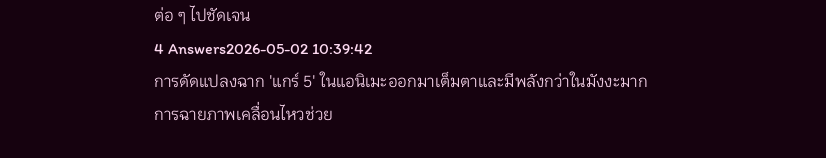ต่อ ๆ ไปชัดเจน
4 Answers2026-05-02 10:39:42
การดัดแปลงฉาก 'แกร์ 5' ในแอนิเมะออกมาเต็มตาและมีพลังกว่าในมังงะมาก
การฉายภาพเคลื่อนไหวช่วย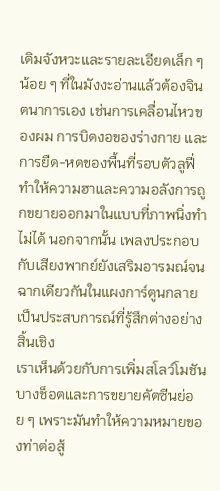เติมจังหวะและรายละเอียดเล็ก ๆ น้อย ๆ ที่ในมังงะอ่านแล้วต้องจินตนาการเอง เช่นการเคลื่อนไหวของผม การบิดงอของร่างกาย และการยืด-หดของพื้นที่รอบตัวลูฟี่ ทำให้ความฮาและความอลังการถูกขยายออกมาในแบบที่ภาพนิ่งทำไม่ได้ นอกจากนั้น เพลงประกอบกับเสียงพากย์ยังเสริมอารมณ์จนฉากเดียวกันในแผงการ์ตูนกลายเป็นประสบการณ์ที่รู้สึกต่างอย่างสิ้นเชิง
เราเห็นด้วยกับการเพิ่มสโลว์โมชันบางช็อตและการขยายคัตซีนย่อย ๆ เพราะมันทำให้ความหมายของท่าต่อสู้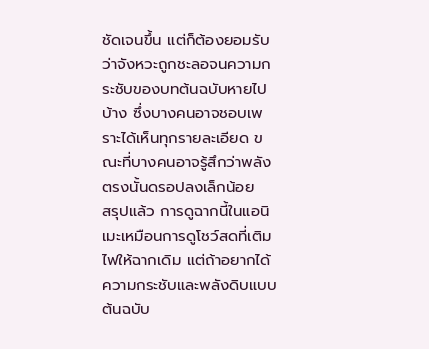ชัดเจนขึ้น แต่ก็ต้องยอมรับว่าจังหวะถูกชะลอจนความกระชับของบทต้นฉบับหายไปบ้าง ซึ่งบางคนอาจชอบเพราะได้เห็นทุกรายละเอียด ขณะที่บางคนอาจรู้สึกว่าพลังตรงนั้นดรอปลงเล็กน้อย
สรุปแล้ว การดูฉากนี้ในแอนิเมะเหมือนการดูโชว์สดที่เติมไฟให้ฉากเดิม แต่ถ้าอยากได้ความกระชับและพลังดิบแบบต้นฉบับ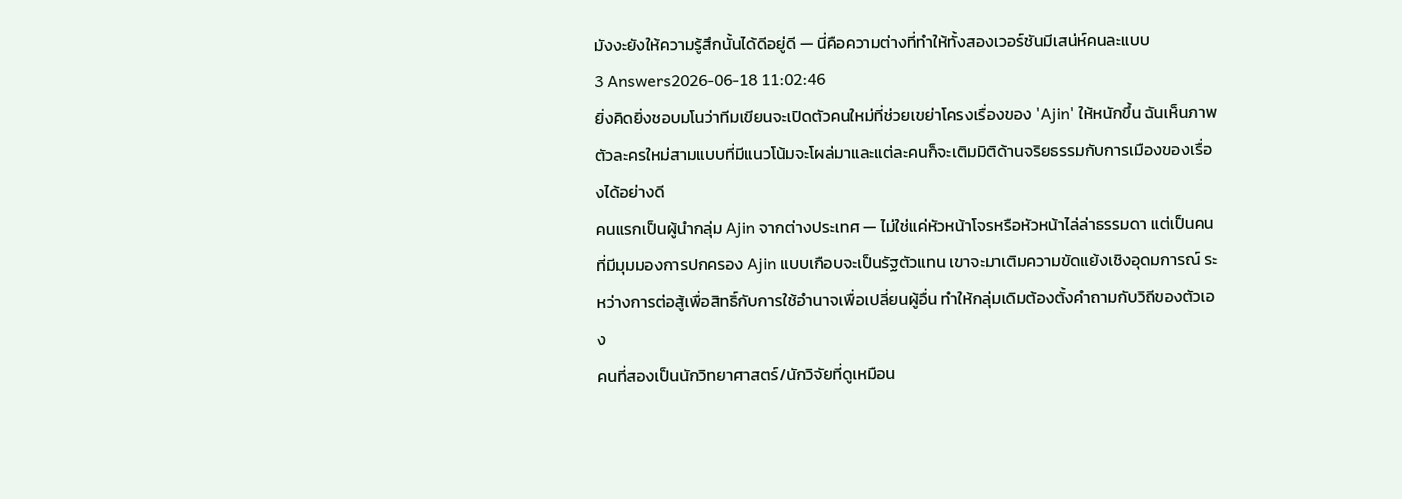มังงะยังให้ความรู้สึกนั้นได้ดีอยู่ดี — นี่คือความต่างที่ทำให้ทั้งสองเวอร์ชันมีเสน่ห์คนละแบบ
3 Answers2026-06-18 11:02:46
ยิ่งคิดยิ่งชอบมโนว่าทีมเขียนจะเปิดตัวคนใหม่ที่ช่วยเขย่าโครงเรื่องของ 'Ajin' ให้หนักขึ้น ฉันเห็นภาพตัวละครใหม่สามแบบที่มีแนวโน้มจะโผล่มาและแต่ละคนก็จะเติมมิติด้านจริยธรรมกับการเมืองของเรื่องได้อย่างดี
คนแรกเป็นผู้นำกลุ่ม Ajin จากต่างประเทศ — ไม่ใช่แค่หัวหน้าโจรหรือหัวหน้าไล่ล่าธรรมดา แต่เป็นคนที่มีมุมมองการปกครอง Ajin แบบเกือบจะเป็นรัฐตัวแทน เขาจะมาเติมความขัดแย้งเชิงอุดมการณ์ ระหว่างการต่อสู้เพื่อสิทธิ์กับการใช้อำนาจเพื่อเปลี่ยนผู้อื่น ทำให้กลุ่มเดิมต้องตั้งคำถามกับวิถีของตัวเอง
คนที่สองเป็นนักวิทยาศาสตร์/นักวิจัยที่ดูเหมือน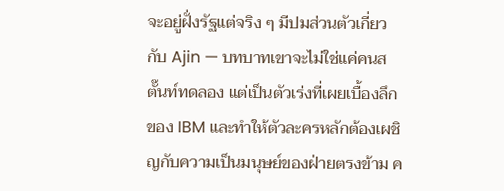จะอยู่ฝั่งรัฐแต่จริง ๆ มีปมส่วนตัวเกี่ยวกับ Ajin — บทบาทเขาจะไม่ใช่แค่คนสตั๊นท์ทดลอง แต่เป็นตัวเร่งที่เผยเบื้องลึกของ IBM และทำให้ตัวละครหลักต้องเผชิญกับความเป็นมนุษย์ของฝ่ายตรงข้าม ค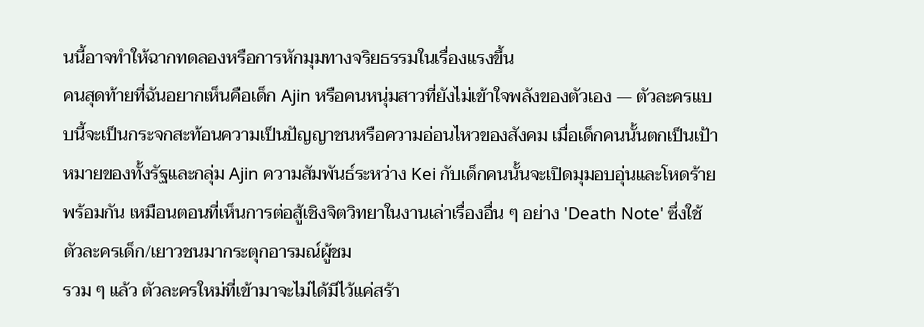นนี้อาจทำให้ฉากทดลองหรือการหักมุมทางจริยธรรมในเรื่องแรงขึ้น
คนสุดท้ายที่ฉันอยากเห็นคือเด็ก Ajin หรือคนหนุ่มสาวที่ยังไม่เข้าใจพลังของตัวเอง — ตัวละครแบบนี้จะเป็นกระจกสะท้อนความเป็นปัญญาชนหรือความอ่อนไหวของสังคม เมื่อเด็กคนนั้นตกเป็นเป้าหมายของทั้งรัฐและกลุ่ม Ajin ความสัมพันธ์ระหว่าง Kei กับเด็กคนนั้นจะเปิดมุมอบอุ่นและโหดร้ายพร้อมกัน เหมือนตอนที่เห็นการต่อสู้เชิงจิตวิทยาในงานเล่าเรื่องอื่น ๆ อย่าง 'Death Note' ซึ่งใช้ตัวละครเด็ก/เยาวชนมากระตุกอารมณ์ผู้ชม
รวม ๆ แล้ว ตัวละครใหม่ที่เข้ามาจะไม่ได้มีไว้แค่สร้า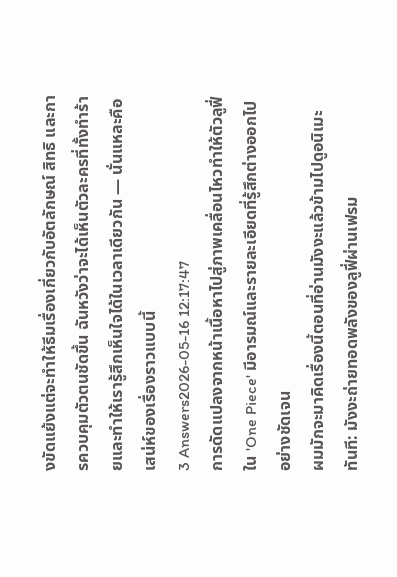งขัดแย้งแต่จะทำให้ธีมเรื่องเกี่ยวกับอัตลักษณ์ สิทธิ และการควบคุมตัวตนชัดขึ้น ฉันหวังว่าจะได้เห็นตัวละครที่ทั้งทำร้ายและทำให้เรารู้สึกเห็นใจได้ในเวลาเดียวกัน — นั่นแหละคือเสน่ห์ของเรื่องราวแบบนี้
3 Answers2026-05-16 12:17:47
การดัดแปลงจากหน้าเนื้อหาไปสู่ภาพเคลื่อนไหวทำให้ตัวลูฟี่ใน 'One Piece' มีอารมณ์และรายละเอียดที่รู้สึกต่างออกไปอย่างชัดเจน
ผมมักจะมาคิดเรื่องนี้ตอนที่อ่านมังงะแล้วข้ามไปดูอนิเมะทันที: มังงะถ่ายทอดพลังของลูฟี่ผ่านเฟรม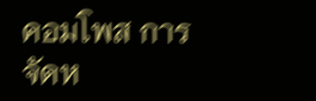คอมโพส การจัดห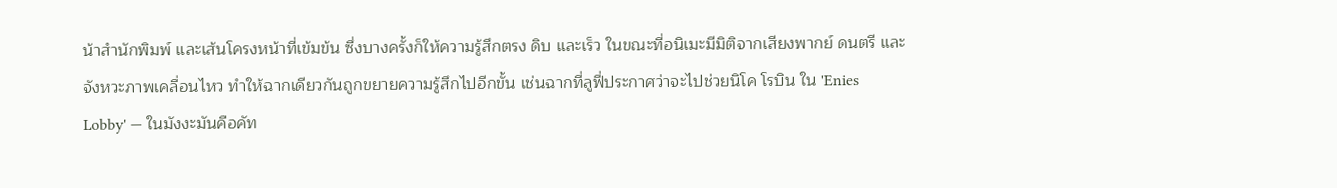น้าสำนักพิมพ์ และเส้นโครงหน้าที่เข้มข้น ซึ่งบางครั้งก็ให้ความรู้สึกตรง ดิบ และเร็ว ในขณะที่อนิเมะมีมิติจากเสียงพากย์ ดนตรี และจังหวะภาพเคลื่อนไหว ทำให้ฉากเดียวกันถูกขยายความรู้สึกไปอีกขั้น เช่นฉากที่ลูฟี่ประกาศว่าจะไปช่วยนิโค โรบิน ใน 'Enies Lobby' — ในมังงะมันคือคัท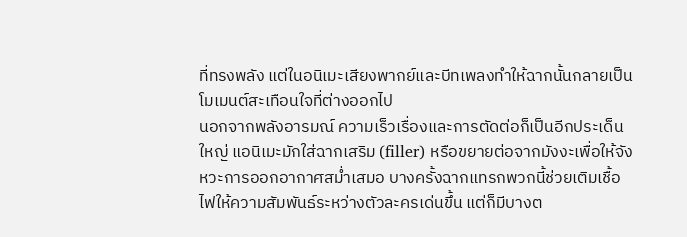ที่ทรงพลัง แต่ในอนิเมะเสียงพากย์และบีทเพลงทำให้ฉากนั้นกลายเป็นโมเมนต์สะเทือนใจที่ต่างออกไป
นอกจากพลังอารมณ์ ความเร็วเรื่องและการตัดต่อก็เป็นอีกประเด็นใหญ่ แอนิเมะมักใส่ฉากเสริม (filler) หรือขยายต่อจากมังงะเพื่อให้จังหวะการออกอากาศสม่ำเสมอ บางครั้งฉากแทรกพวกนี้ช่วยเติมเชื้อไฟให้ความสัมพันธ์ระหว่างตัวละครเด่นขึ้น แต่ก็มีบางต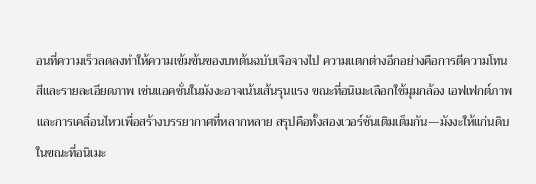อนที่ความเร็วลดลงทำให้ความเข้มข้นของบทต้นฉบับเจือจางไป ความแตกต่างอีกอย่างคือการตีความโทนสีและรายละเอียดภาพ เช่นแอคชั่นในมังงะอาจเน้นเส้นรุนแรง ขณะที่อนิเมะเลือกใช้มุมกล้อง เอฟเฟกต์ภาพ และการเคลื่อนไหวเพื่อสร้างบรรยากาศที่หลากหลาย สรุปคือทั้งสองเวอร์ชันเติมเต็มกัน—มังงะให้แก่นดิบ ในขณะที่อนิเมะ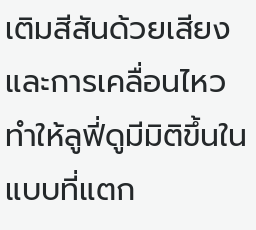เติมสีสันด้วยเสียงและการเคลื่อนไหว ทำให้ลูฟี่ดูมีมิติขึ้นในแบบที่แตก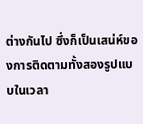ต่างกันไป ซึ่งก็เป็นเสน่ห์ของการติดตามทั้งสองรูปแบบในเวลา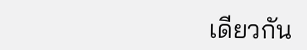เดียวกัน